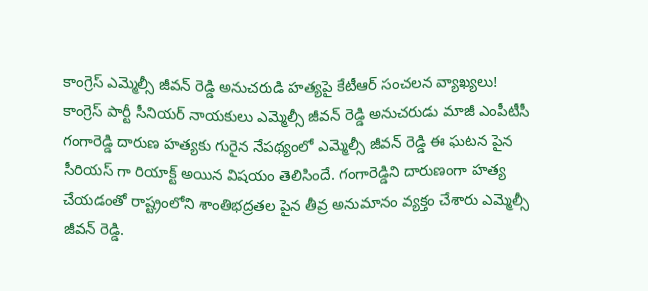కాంగ్రెస్ ఎమ్మెల్సీ జీవన్ రెడ్డి అనుచరుడి హత్యపై కేటీఆర్ సంచలన వ్యాఖ్యలు!
కాంగ్రెస్ పార్టీ సీనియర్ నాయకులు ఎమ్మెల్సీ జీవన్ రెడ్డి అనుచరుడు మాజీ ఎంపీటీసీ గంగారెడ్డి దారుణ హత్యకు గురైన నేపథ్యంలో ఎమ్మెల్సీ జీవన్ రెడ్డి ఈ ఘటన పైన సీరియస్ గా రియాక్ట్ అయిన విషయం తెలిసిందే. గంగారెడ్డిని దారుణంగా హత్య చేయడంతో రాష్ట్రంలోని శాంతిభద్రతల పైన తీవ్ర అనుమానం వ్యక్తం చేశారు ఎమ్మెల్సీ జీవన్ రెడ్డి.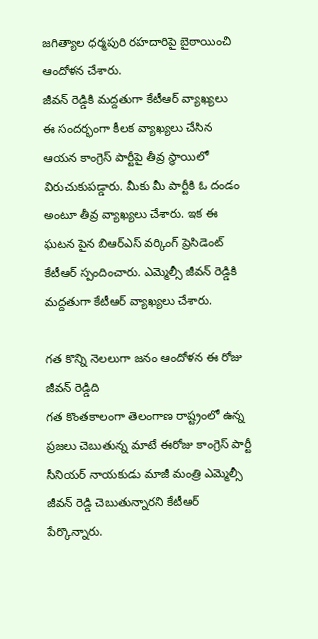జగిత్యాల ధర్మపురి రహదారిపై బైఠాయించి ఆందోళన చేశారు.
జీవన్ రెడ్డికి మద్దతుగా కేటీఆర్ వ్యాఖ్యలు
ఈ సందర్భంగా కీలక వ్యాఖ్యలు చేసిన ఆయన కాంగ్రెస్ పార్టీపై తీవ్ర స్థాయిలో విరుచుకుపడ్డారు. మీకు మీ పార్టీకి ఓ దండం అంటూ తీవ్ర వ్యాఖ్యలు చేశారు. ఇక ఈ ఘటన పైన బిఆర్ఎస్ వర్కింగ్ ప్రెసిడెంట్ కేటీఆర్ స్పందించారు. ఎమ్మెల్సీ జీవన్ రెడ్డికి మద్దతుగా కేటీఆర్ వ్యాఖ్యలు చేశారు.

గత కొన్ని నెలలుగా జనం ఆందోళన ఈ రోజు జీవన్ రెడ్డిది
గత కొంతకాలంగా తెలంగాణ రాష్ట్రంలో ఉన్న ప్రజలు చెబుతున్న మాటే ఈరోజు కాంగ్రెస్ పార్టీ సీనియర్ నాయకుడు మాజీ మంత్రి ఎమ్మెల్సీ జీవన్ రెడ్డి చెబుతున్నారని కేటీఆర్ పేర్కొన్నారు.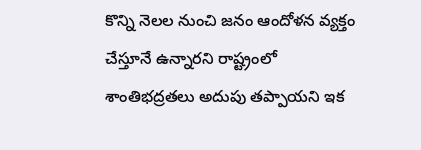కొన్ని నెలల నుంచి జనం ఆందోళన వ్యక్తం చేస్తూనే ఉన్నారని రాష్ట్రంలో శాంతిభద్రతలు అదుపు తప్పాయని ఇక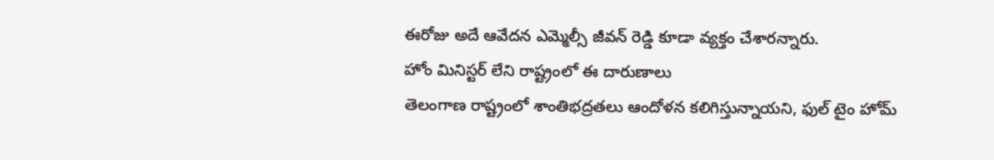ఈరోజు అదే ఆవేదన ఎమ్మెల్సీ జీవన్ రెడ్డి కూడా వ్యక్తం చేశారన్నారు.
హోం మినిస్టర్ లేని రాష్ట్రంలో ఈ దారుణాలు
తెలంగాణ రాష్ట్రంలో శాంతిభద్రతలు ఆందోళన కలిగిస్తున్నాయని, ఫుల్ టైం హోమ్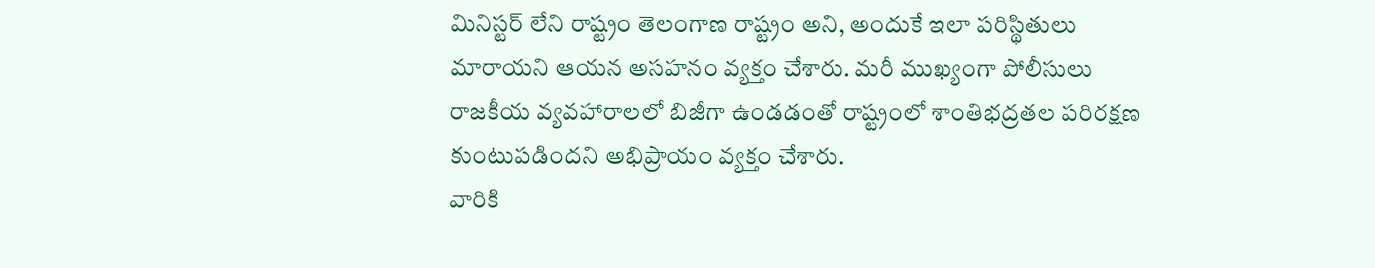మినిస్టర్ లేని రాష్ట్రం తెలంగాణ రాష్ట్రం అని, అందుకే ఇలా పరిస్థితులు మారాయని ఆయన అసహనం వ్యక్తం చేశారు. మరీ ముఖ్యంగా పోలీసులు రాజకీయ వ్యవహారాలలో బిజీగా ఉండడంతో రాష్ట్రంలో శాంతిభద్రతల పరిరక్షణ కుంటుపడిందని అభిప్రాయం వ్యక్తం చేశారు.
వారికి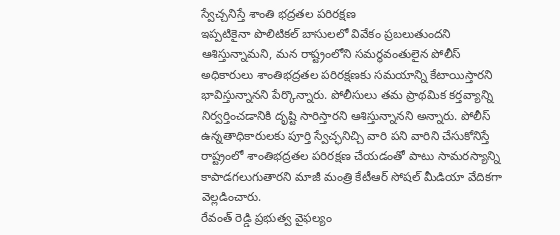స్వేచ్చనిస్తే శాంతి భద్రతల పరిరక్షణ
ఇప్పటికైనా పొలిటికల్ బాసులలో వివేకం ప్రబలుతుందని ఆశిస్తున్నామని, మన రాష్ట్రంలోని సమర్థవంతులైన పోలీస్ అధికారులు శాంతిభద్రతల పరిరక్షణకు సమయాన్ని కేటాయిస్తారని భావిస్తున్నానని పేర్కొన్నారు. పోలీసులు తమ ప్రాథమిక కర్తవ్యాన్ని నిర్వర్తించడానికి దృష్టి సారిస్తారని ఆశిస్తున్నానని అన్నారు. పోలీస్ ఉన్నతాధికారులకు పూర్తి స్వేచ్ఛనిచ్చి వారి పని వారిని చేసుకోనిస్తే రాష్ట్రంలో శాంతిభద్రతల పరిరక్షణ చేయడంతో పాటు సామరస్యాన్ని కాపాడగలుగుతారని మాజీ మంత్రి కేటీఆర్ సోషల్ మీడియా వేదికగా వెల్లడించారు.
రేవంత్ రెడ్డి ప్రభుత్వ వైఫల్యం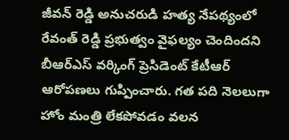జీవన్ రెడ్డి అనుచరుడి హత్య నేపథ్యంలో రేవంత్ రెడ్డి ప్రభుత్వం వైఫల్యం చెందిందని బీఆర్ఎస్ వర్కింగ్ ప్రెసిడెంట్ కేటీఆర్ ఆరోపణలు గుప్పించారు. గత పది నెలలుగా హోం మంత్రి లేకపోవడం వలన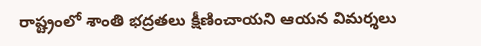రాష్ట్రంలో శాంతి భద్రతలు క్షీణించాయని ఆయన విమర్శలు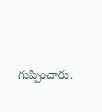గుప్పించారు.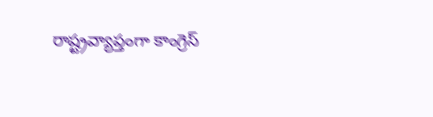రాష్ట్రవ్యాప్తంగా కాంగ్రెస్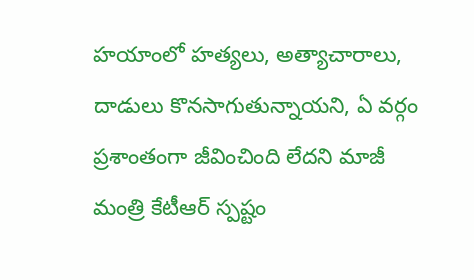హయాంలో హత్యలు, అత్యాచారాలు, దాడులు కొనసాగుతున్నాయని, ఏ వర్గం ప్రశాంతంగా జీవించింది లేదని మాజీ మంత్రి కేటీఆర్ స్పష్టం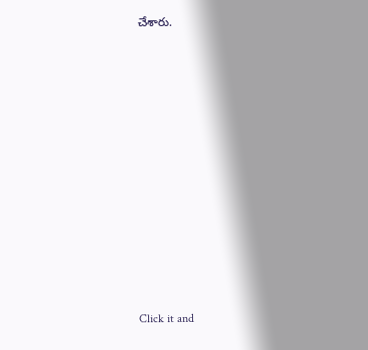చేశారు.












Click it and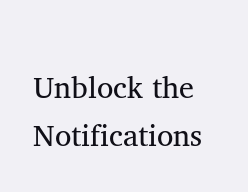Unblock the Notifications